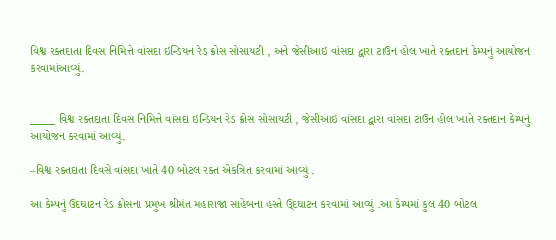વિશ્વ રક્તદાતા દિવસ નિમિત્તે વાંસદા ઇન્ડિયન રેડ ક્રોસ સોસાયટી , અને જેસીઆઇ વાંસદા દ્વારા ટાઉન હોલ ખાતે રક્તદાન કેમ્પનું આયોજન કરવામાંઆવ્યું.


_____ વિશ્વ રક્તદાતા દિવસ નિમિત્તે વાંસદા ઇન્ડિયન રેડ ક્રોસ સોસાયટી , જેસીઆઇ વાંસદા દ્વારા વાંસદા ટાઉન હોલ ખાતે રક્તદાન કેમ્પનું આયોજન કરવામાં આવ્યું.

–વિશ્વ રક્તદાતા દિવસે વાંસદા ખાતે 40 બોટલ રક્ત એકત્રિત કરવામાં આવ્યું .

આ કેમ્પનું ઉદઘાટન રેડ ક્રોસના પ્રમુખ શ્રીમંત મહારાજા સાહેબના હસ્તે ઉ્દઘાટન કરવામાં આવ્યું .આ કેમ્પમાં કુલ 40 બોટલ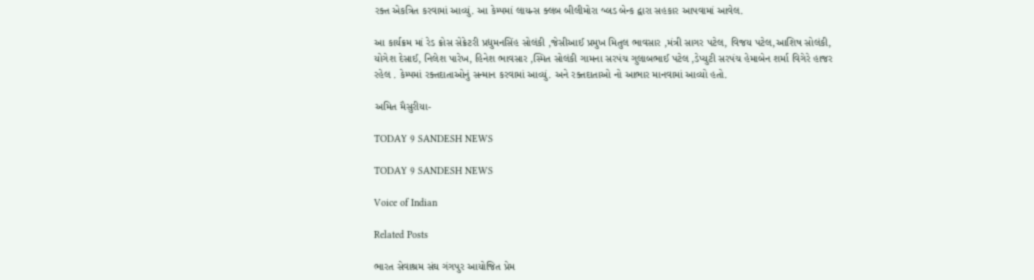રક્ત એકત્રિત કરવામાં આવ્યું. આ કેમ્પમાં લાયન્સ ક્લબ બીલીમોરા બ્લડ બેન્ક દ્વારા સહકાર આપવામાં આવેલ.

આ કાર્યક્રમ માં રેડ ક્રોસ સેક્રેટરી પ્રદ્યુમનસિંહ સોલંકી ,જેસીઆઈ પ્રમુખ મિતુલ ભાવસાર ,મંત્રી સાગર પટેલ, વિજય પટેલ,આશિષ સોલંકી, યોગેશ દેસાઈ, નિલેશ પારેખ, હિનેશ ભાવસાર ,સ્મિત સોલંકી ગામના સરપંચ ગુલાબભાઈ પટેલ ,ડેપ્યુટી સરપંચ હેમાબેન શર્મા વિગેરે હાજર રહેલ . કેમ્પમાં રક્તદાતાઓનું સન્માન કરવામાં આવ્યું. અને રક્તદાતાઓ નો આભાર માનવામાં આવ્યો હતો.

અમિત મૈસુરીયા-

TODAY 9 SANDESH NEWS

TODAY 9 SANDESH NEWS

Voice of Indian

Related Posts

ભારત સેવાશ્રમ સંઘ ગંગપુર આયોજિત પ્રેમ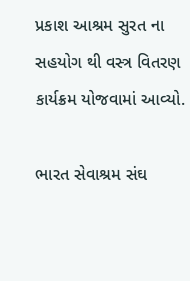પ્રકાશ આશ્રમ સુરત ના સહયોગ થી વસ્ત્ર વિતરણ કાર્યક્રમ યોજવામાં આવ્યો.

ભારત સેવાશ્રમ સંઘ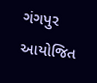ગંગપુર આયોજિત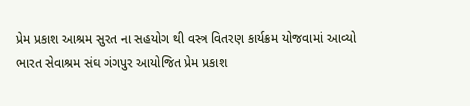પ્રેમ પ્રકાશ આશ્રમ સુરત ના સહયોગ થી વસ્ત્ર વિતરણ કાર્યક્રમ યોજવામાં આવ્યો ભારત સેવાશ્રમ સંઘ ગંગપુર આયોજિત પ્રેમ પ્રકાશ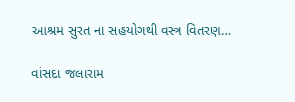આશ્રમ સુરત ના સહયોગથી વસ્ત્ર વિતરણ…

વાંસદા જલારામ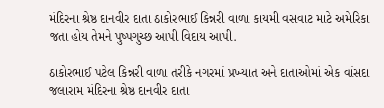મંદિરના શ્રેષ્ઠ દાનવીર દાતા ઠાકોરભાઈ કિન્નરી વાળા કાયમી વસવાટ માટે અમેરિકા જતા હોય તેમને પુષ્પગુચ્છ આપી વિદાય આપી.

ઠાકોરભાઈ પટેલ કિન્નરી વાળા તરીકે નગરમાં પ્રખ્યાત અને દાતાઓમાં એક વાંસદા જલારામ મંદિરના શ્રેષ્ઠ દાનવીર દાતા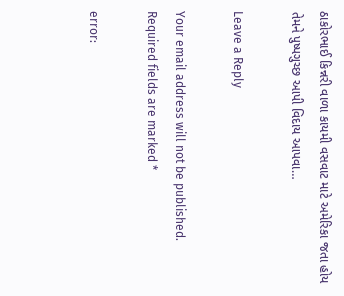ઠાકોરભાઈ કિન્નરી વાળા કાયમી વસવાટ માટે અમેરિકા જતા હોય તેમને પુષ્પગુચ્છ આપી વિદાય આપવા…

Leave a Reply

Your email address will not be published. Required fields are marked *

error: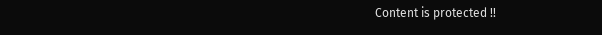Content is protected !!